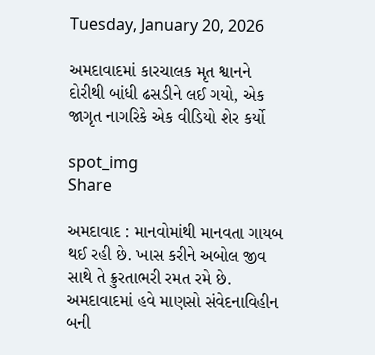Tuesday, January 20, 2026

અમદાવાદમાં કારચાલક મૃત શ્વાનને દોરીથી બાંધી ઢસડીને લઈ ગયો, એક જાગૃત નાગરિકે એક વીડિયો શેર કર્યો

spot_img
Share

અમદાવાદ : માનવોમાંથી માનવતા ગાયબ થઈ રહી છે. ખાસ કરીને અબોલ જીવ સાથે તે ક્રુરતાભરી રમત રમે છે. અમદાવાદમાં હવે માણસો સંવેદનાવિહીન બની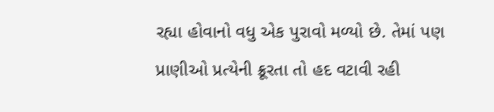રહ્યા હોવાનો વધુ એક પુરાવો મળ્યો છે. તેમાં પણ પ્રાણીઓ પ્રત્યેની ક્રૂરતા તો હદ વટાવી રહી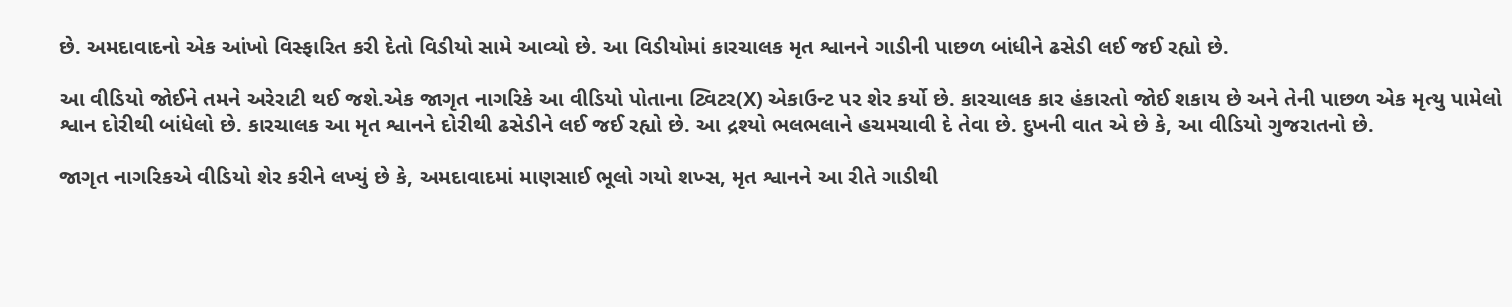છે. અમદાવાદનો એક આંખો વિસ્ફારિત કરી દેતો વિડીયો સામે આવ્યો છે. આ વિડીયોમાં કારચાલક મૃત શ્વાનને ગાડીની પાછળ બાંધીને ઢસેડી લઈ જઈ રહ્યો છે.

આ વીડિયો જોઈને તમને અરેરાટી થઈ જશે.એક જાગૃત નાગરિકે આ વીડિયો પોતાના ટ્વિટર(X) એકાઉન્ટ પર શેર કર્યો છે. કારચાલક કાર હંકારતો જોઈ શકાય છે અને તેની પાછળ એક મૃત્યુ પામેલો શ્વાન દોરીથી બાંધેલો છે. કારચાલક આ મૃત શ્વાનને દોરીથી ઢસેડીને લઈ જઈ રહ્યો છે. આ દ્રશ્યો ભલભલાને હચમચાવી દે તેવા છે. દુખની વાત એ છે કે, આ વીડિયો ગુજરાતનો છે.

જાગૃત નાગરિકએ વીડિયો શેર કરીને લખ્યું છે કે, અમદાવાદમાં માણસાઈ ભૂલો ગયો શખ્સ, મૃત શ્વાનને આ રીતે ગાડીથી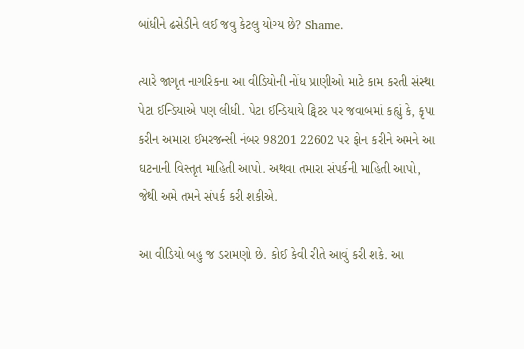બાંધીને ઢસેડીને લઈ જવુ કેટલુ યોગ્ય છે? Shame.

ત્યારે જાગૃત નાગરિકના આ વીડિયોની નોંધ પ્રાણીઓ માટે કામ કરતી સંસ્થા પેટા ઈન્ડિયાએ પણ લીધી. પેટા ઈન્ડિયાયે ટ્વિટર પર જવાબમાં કહ્યું કે, કૃપા કરીન અમારા ઈમરજન્સી નંબર 98201 22602 પર ફોન કરીને અમને આ ઘટનાની વિસ્તૃત માહિતી આપો. અથવા તમારા સંપર્કની માહિતી આપો, જેથી અમે તમને સંપર્ક કરી શકીએ.

આ વીડિયો બહુ જ ડરામણો છે. કોઈ કેવી રીતે આવું કરી શકે. આ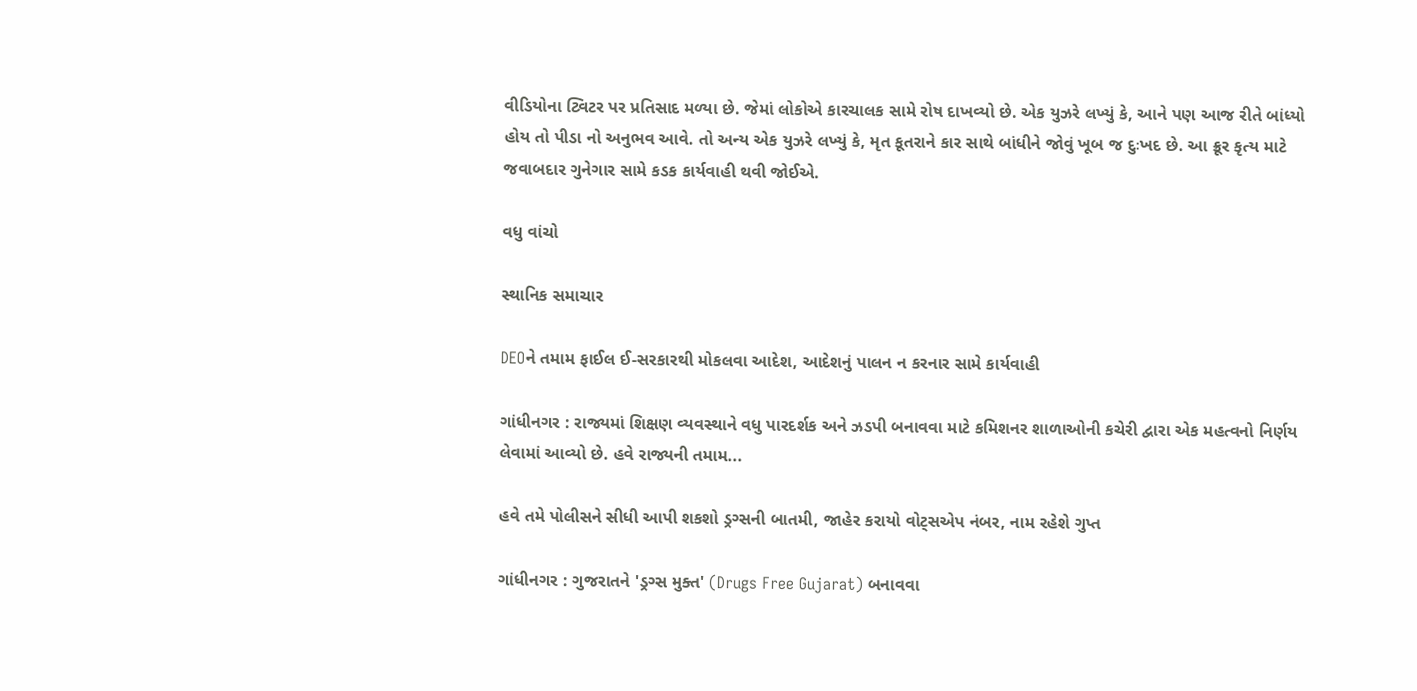વીડિયોના ટ્વિટર પર પ્રતિસાદ મળ્યા છે. જેમાં લોકોએ કારચાલક સામે રોષ દાખવ્યો છે. એક યુઝરે લખ્યું કે, આને પણ આજ રીતે બાંધ્યો હોય તો પીડા નો અનુભવ આવે. તો અન્ય એક યુઝરે લખ્યું કે, મૃત કૂતરાને કાર સાથે બાંધીને જોવું ખૂબ જ દુઃખદ છે. આ ક્રૂર કૃત્ય માટે જવાબદાર ગુનેગાર સામે કડક કાર્યવાહી થવી જોઈએ.

વધુ વાંચો

સ્થાનિક સમાચાર

DEOને તમામ ફાઈલ ઈ-સરકારથી મોકલવા આદેશ, આદેશનું પાલન ન કરનાર સામે કાર્યવાહી

ગાંધીનગર : રાજ્યમાં શિક્ષણ વ્યવસ્થાને વધુ પારદર્શક અને ઝડપી બનાવવા માટે કમિશનર શાળાઓની કચેરી દ્વારા એક મહત્વનો નિર્ણય લેવામાં આવ્યો છે. હવે રાજ્યની તમામ...

હવે તમે પોલીસને સીધી આપી શકશો ડ્રગ્સની બાતમી, જાહેર કરાયો વોટ્સએપ નંબર, નામ રહેશે ગુપ્ત

ગાંધીનગર : ગુજરાતને 'ડ્રગ્સ મુક્ત' (Drugs Free Gujarat) બનાવવા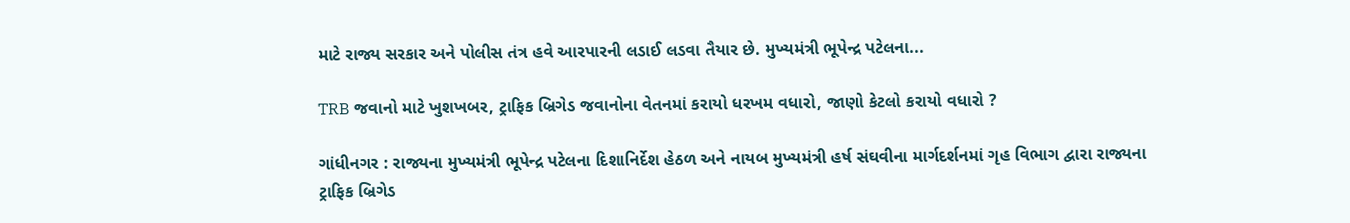માટે રાજ્ય સરકાર અને પોલીસ તંત્ર હવે આરપારની લડાઈ લડવા તૈયાર છે. મુખ્યમંત્રી ભૂપેન્દ્ર પટેલના...

TRB જવાનો માટે ખુશખબર, ટ્રાફિક બ્રિગેડ જવાનોના વેતનમાં કરાયો ધરખમ વધારો, જાણો કેટલો કરાયો વધારો ?

ગાંધીનગર : રાજ્યના મુખ્યમંત્રી ભૂપેન્દ્ર પટેલના દિશાનિર્દેશ હેઠળ અને નાયબ મુખ્યમંત્રી હર્ષ સંઘવીના માર્ગદર્શનમાં ગૃહ વિભાગ દ્વારા રાજ્યના ટ્રાફિક બ્રિગેડ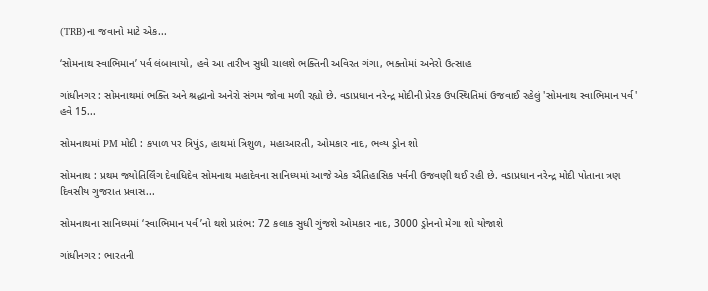(TRB)ના જવાનો માટે એક...

‘સોમનાથ સ્વાભિમાન’ પર્વ લંબાવાયો, હવે આ તારીખ સુધી ચાલશે ભક્તિની અવિરત ગંગા, ભક્તોમાં અનેરો ઉત્સાહ

ગાંધીનગર : સોમનાથમાં ભક્તિ અને શ્રદ્ધાનો અનેરો સંગમ જોવા મળી રહ્યો છે. વડાપ્રધાન નરેન્દ્ર મોદીની પ્રેરક ઉપસ્થિતિમાં ઉજવાઈ રહેલું 'સોમનાથ સ્વાભિમાન પર્વ' હવે 15...

સોમનાથમાં PM મોદી : કપાળ પર ત્રિપુંડ, હાથમાં ત્રિશુળ, મહાઆરતી, ઓમકાર નાદ, ભવ્ય ડ્રોન શો

સોમનાથ : પ્રથમ જ્યોતિર્લિંગ દેવાધિદેવ સોમનાથ મહાદેવના સાનિધ્યમાં આજે એક ઐતિહાસિક પર્વની ઉજવણી થઈ રહી છે. વડાપ્રધાન નરેન્દ્ર મોદી પોતાના ત્રણ દિવસીય ગુજરાત પ્રવાસ...

સોમનાથના સાનિધ્યમાં ‘સ્વાભિમાન પર્વ’નો થશે પ્રારંભ: 72 કલાક સુધી ગુંજશે ઓમકાર નાદ, 3000 ડ્રોનનો મેગા શો યોજાશે

ગાંધીનગર : ભારતની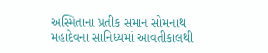અસ્મિતાના પ્રતીક સમાન સોમનાથ મહાદેવના સાનિધ્યમાં આવતીકાલથી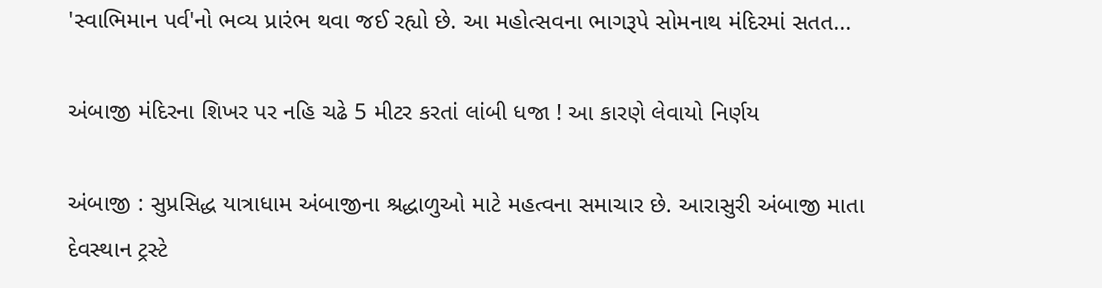'સ્વાભિમાન પર્વ'નો ભવ્ય પ્રારંભ થવા જઈ રહ્યો છે. આ મહોત્સવના ભાગરૂપે સોમનાથ મંદિરમાં સતત...

અંબાજી મંદિરના શિખર પર નહિ ચઢે 5 મીટર કરતાં લાંબી ધજા ! આ કારણે લેવાયો નિર્ણય

અંબાજી : સુપ્રસિદ્ધ યાત્રાધામ અંબાજીના શ્રદ્ધાળુઓ માટે મહત્વના સમાચાર છે. આરાસુરી અંબાજી માતા દેવસ્થાન ટ્રસ્ટે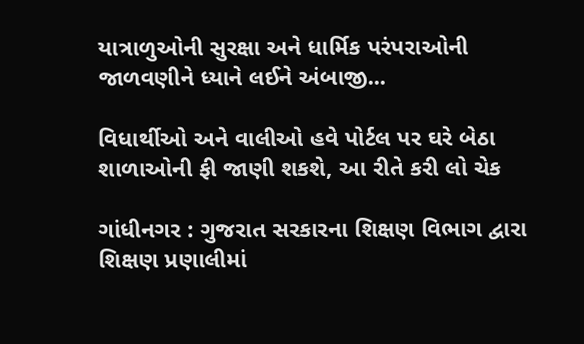યાત્રાળુઓની સુરક્ષા અને ધાર્મિક પરંપરાઓની જાળવણીને ધ્યાને લઈને અંબાજી...

વિધાર્થીઓ અને વાલીઓ હવે પોર્ટલ પર ઘરે બેઠા શાળાઓની ફી જાણી શકશે, આ રીતે કરી લો ચેક

ગાંધીનગર : ગુજરાત સરકારના શિક્ષણ વિભાગ દ્વારા શિક્ષણ પ્રણાલીમાં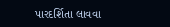પારદર્શિતા લાવવા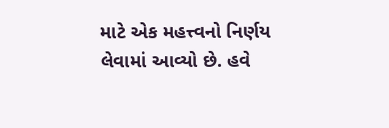માટે એક મહત્ત્વનો નિર્ણય લેવામાં આવ્યો છે. હવે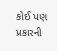કોઈ પણ પ્રકારની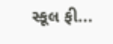સ્કૂલ ફી...